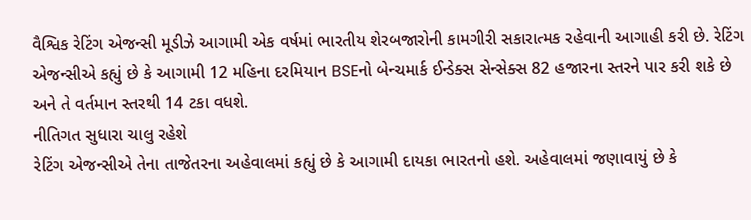વૈશ્વિક રેટિંગ એજન્સી મૂડીઝે આગામી એક વર્ષમાં ભારતીય શેરબજારોની કામગીરી સકારાત્મક રહેવાની આગાહી કરી છે. રેટિંગ એજન્સીએ કહ્યું છે કે આગામી 12 મહિના દરમિયાન BSEનો બેન્ચમાર્ક ઈન્ડેક્સ સેન્સેક્સ 82 હજારના સ્તરને પાર કરી શકે છે અને તે વર્તમાન સ્તરથી 14 ટકા વધશે.
નીતિગત સુધારા ચાલુ રહેશે
રેટિંગ એજન્સીએ તેના તાજેતરના અહેવાલમાં કહ્યું છે કે આગામી દાયકા ભારતનો હશે. અહેવાલમાં જણાવાયું છે કે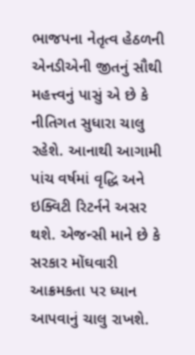ભાજપના નેતૃત્વ હેઠળની એનડીએની જીતનું સૌથી મહત્ત્વનું પાસું એ છે કે નીતિગત સુધારા ચાલુ રહેશે. આનાથી આગામી પાંચ વર્ષમાં વૃદ્ધિ અને ઇક્વિટી રિટર્નને અસર થશે. એજન્સી માને છે કે સરકાર મોંઘવારી આક્રમકતા પર ધ્યાન આપવાનું ચાલુ રાખશે.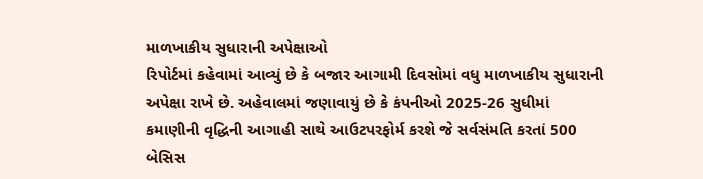માળખાકીય સુધારાની અપેક્ષાઓ
રિપોર્ટમાં કહેવામાં આવ્યું છે કે બજાર આગામી દિવસોમાં વધુ માળખાકીય સુધારાની અપેક્ષા રાખે છે. અહેવાલમાં જણાવાયું છે કે કંપનીઓ 2025-26 સુધીમાં કમાણીની વૃદ્ધિની આગાહી સાથે આઉટપરફોર્મ કરશે જે સર્વસંમતિ કરતાં 500 બેસિસ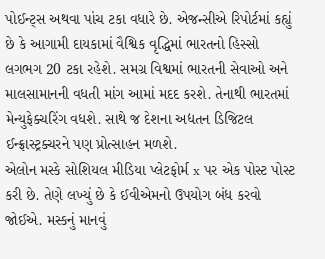પોઈન્ટ્સ અથવા પાંચ ટકા વધારે છે. એજન્સીએ રિપોર્ટમાં કહ્યું છે કે આગામી દાયકામાં વૈશ્વિક વૃદ્ધિમાં ભારતનો હિસ્સો લગભગ 20 ટકા રહેશે. સમગ્ર વિશ્વમાં ભારતની સેવાઓ અને માલસામાનની વધતી માંગ આમાં મદદ કરશે. તેનાથી ભારતમાં મેન્યુફેક્ચરિંગ વધશે. સાથે જ દેશના અદ્યતન ડિજિટલ ઈન્ફ્રાસ્ટ્રક્ચરને પણ પ્રોત્સાહન મળશે.
એલોન મસ્કે સોશિયલ મીડિયા પ્લેટફોર્મ x પર એક પોસ્ટ પોસ્ટ કરી છે. તેણે લખ્યું છે કે ઈવીએમનો ઉપયોગ બંધ કરવો જોઈએ. મસ્કનું માનવું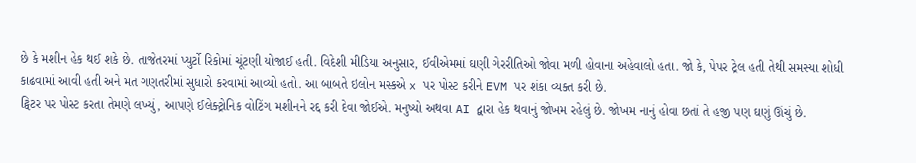છે કે મશીન હેક થઈ શકે છે. તાજેતરમાં પ્યુર્ટો રિકોમાં ચૂંટણી યોજાઈ હતી. વિદેશી મીડિયા અનુસાર, ઈવીએમમાં ઘણી ગેરરીતિઓ જોવા મળી હોવાના અહેવાલો હતા. જો કે, પેપર ટ્રેલ હતી તેથી સમસ્યા શોધી કાઢવામાં આવી હતી અને મત ગણતરીમાં સુધારો કરવામાં આવ્યો હતો. આ બાબતે ઇલોન મસ્કએ x પર પોસ્ટ કરીને EVM પર શંકા વ્યક્ત કરી છે.
ટ્વિટર પર પોસ્ટ કરતા તેમણે લખ્યું, આપણે ઈલેક્ટ્રોનિક વોટિંગ મશીનને રદ્દ કરી દેવા જોઈએ. મનુષ્યો અથવા AI દ્વારા હેક થવાનું જોખમ રહેલું છે. જોખમ નાનું હોવા છતાં તે હજી પણ ઘણું ઊંચું છે.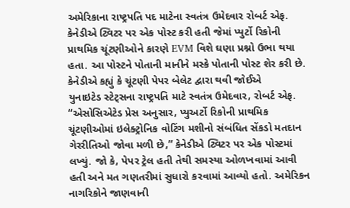અમેરિકાના રાષ્ટ્રપતિ પદ માટેના સ્વતંત્ર ઉમેદવાર રોબર્ટ એફ. કેનેડીએ ટ્વિટર પર એક પોસ્ટ કરી હતી જેમાં પ્યુર્ટો રિકોની પ્રાથમિક ચૂંટણીઓને કારણે EVM વિશે ઘણા પ્રશ્નો ઉભા થયા હતા. આ પોસ્ટને પોતાની માનીને મસ્કે પોતાની પોસ્ટ શેર કરી છે.
કેનેડીએ કહ્યું કે ચૂંટણી પેપર બેલેટ દ્વારા થવી જોઈએ
યુનાઇટેડ સ્ટેટ્સના રાષ્ટ્રપતિ માટે સ્વતંત્ર ઉમેદવાર, રોબર્ટ એફ. “એસોસિએટેડ પ્રેસ અનુસાર, પ્યુઅર્ટો રિકોની પ્રાથમિક ચૂંટણીઓમાં ઇલેક્ટ્રોનિક વોટિંગ મશીનો સંબંધિત સેંકડો મતદાન ગેરરીતિઓ જોવા મળી છે,” કેનેડીએ ટ્વિટર પર એક પોસ્ટમાં લખ્યું. જો કે, પેપર ટ્રેલ હતી તેથી સમસ્યા ઓળખવામાં આવી હતી અને મત ગણતરીમાં સુધારો કરવામાં આવ્યો હતો. અમેરિકન નાગરિકોને જાણવાની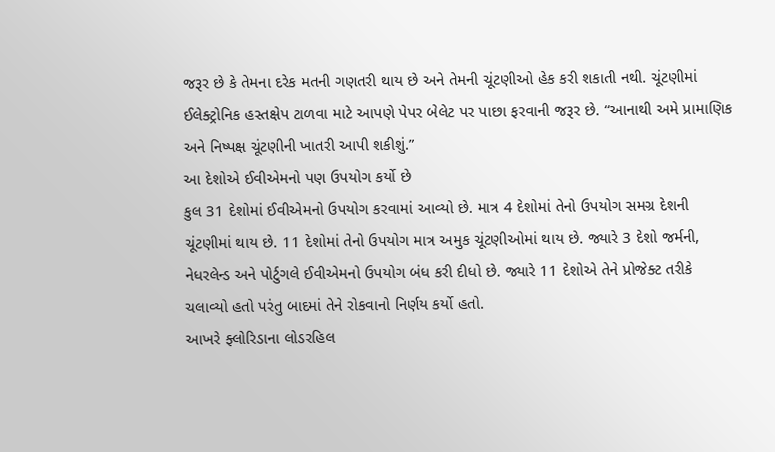જરૂર છે કે તેમના દરેક મતની ગણતરી થાય છે અને તેમની ચૂંટણીઓ હેક કરી શકાતી નથી. ચૂંટણીમાં ઈલેક્ટ્રોનિક હસ્તક્ષેપ ટાળવા માટે આપણે પેપર બેલેટ પર પાછા ફરવાની જરૂર છે. “આનાથી અમે પ્રામાણિક અને નિષ્પક્ષ ચૂંટણીની ખાતરી આપી શકીશું.”
આ દેશોએ ઈવીએમનો પણ ઉપયોગ કર્યો છે
કુલ 31 દેશોમાં ઈવીએમનો ઉપયોગ કરવામાં આવ્યો છે. માત્ર 4 દેશોમાં તેનો ઉપયોગ સમગ્ર દેશની ચૂંટણીમાં થાય છે. 11 દેશોમાં તેનો ઉપયોગ માત્ર અમુક ચૂંટણીઓમાં થાય છે. જ્યારે 3 દેશો જર્મની, નેધરલેન્ડ અને પોર્ટુગલે ઈવીએમનો ઉપયોગ બંધ કરી દીધો છે. જ્યારે 11 દેશોએ તેને પ્રોજેક્ટ તરીકે ચલાવ્યો હતો પરંતુ બાદમાં તેને રોકવાનો નિર્ણય કર્યો હતો.
આખરે ફ્લોરિડાના લોડરહિલ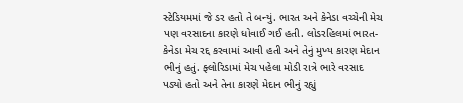સ્ટેડિયમમાં જે ડર હતો તે બન્યું. ભારત અને કેનેડા વચ્ચેની મેચ પણ વરસાદના કારણે ધોવાઈ ગઈ હતી. લોડરહિલમાં ભારત-કેનેડા મેચ રદ્દ કરવામાં આવી હતી અને તેનું મુખ્ય કારણ મેદાન ભીનું હતું. ફ્લોરિડામાં મેચ પહેલા મોડી રાત્રે ભારે વરસાદ પડ્યો હતો અને તેના કારણે મેદાન ભીનું રહ્યું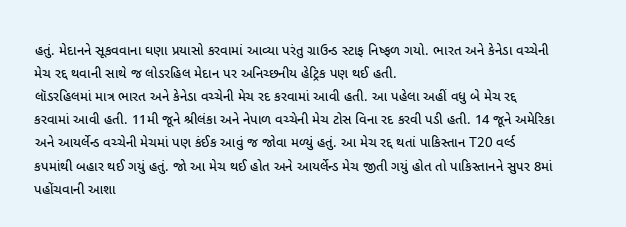હતું. મેદાનને સૂકવવાના ઘણા પ્રયાસો કરવામાં આવ્યા પરંતુ ગ્રાઉન્ડ સ્ટાફ નિષ્ફળ ગયો. ભારત અને કેનેડા વચ્ચેની મેચ રદ્દ થવાની સાથે જ લોડરહિલ મેદાન પર અનિચ્છનીય હેટ્રિક પણ થઈ હતી.
લૉડરહિલમાં માત્ર ભારત અને કેનેડા વચ્ચેની મેચ રદ કરવામાં આવી હતી. આ પહેલા અહીં વધુ બે મેચ રદ્દ કરવામાં આવી હતી. 11મી જૂને શ્રીલંકા અને નેપાળ વચ્ચેની મેચ ટોસ વિના રદ કરવી પડી હતી. 14 જૂને અમેરિકા અને આયર્લેન્ડ વચ્ચેની મેચમાં પણ કંઈક આવું જ જોવા મળ્યું હતું. આ મેચ રદ્દ થતાં પાકિસ્તાન T20 વર્લ્ડ કપમાંથી બહાર થઈ ગયું હતું. જો આ મેચ થઈ હોત અને આયર્લેન્ડ મેચ જીતી ગયું હોત તો પાકિસ્તાનને સુપર 8માં પહોંચવાની આશા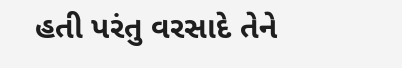હતી પરંતુ વરસાદે તેને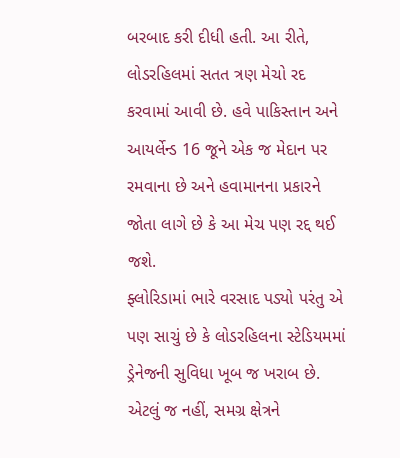બરબાદ કરી દીધી હતી. આ રીતે, લોડરહિલમાં સતત ત્રણ મેચો રદ કરવામાં આવી છે. હવે પાકિસ્તાન અને આયર્લેન્ડ 16 જૂને એક જ મેદાન પર રમવાના છે અને હવામાનના પ્રકારને જોતા લાગે છે કે આ મેચ પણ રદ્દ થઈ જશે.
ફ્લોરિડામાં ભારે વરસાદ પડ્યો પરંતુ એ પણ સાચું છે કે લોડરહિલના સ્ટેડિયમમાં ડ્રેનેજની સુવિધા ખૂબ જ ખરાબ છે. એટલું જ નહીં, સમગ્ર ક્ષેત્રને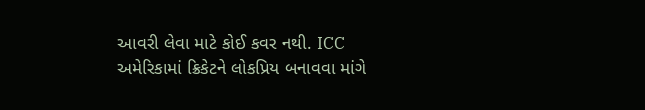આવરી લેવા માટે કોઈ કવર નથી. ICC અમેરિકામાં ક્રિકેટને લોકપ્રિય બનાવવા માંગે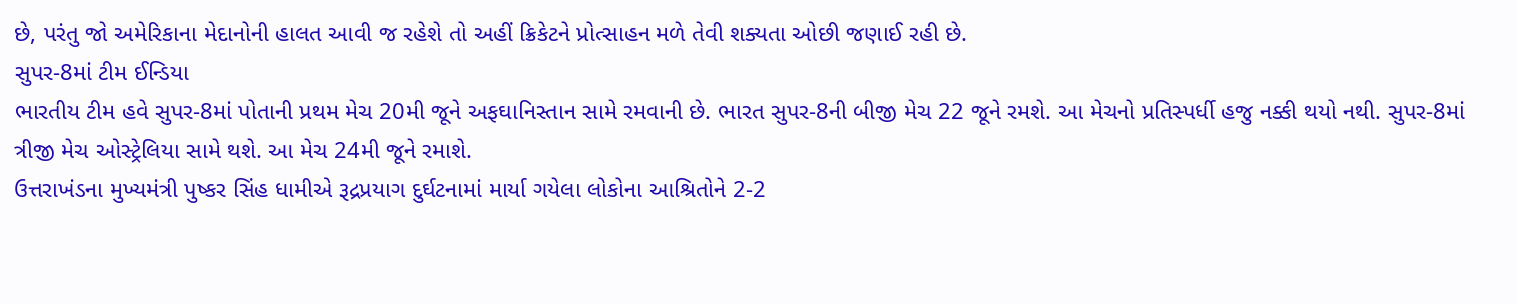છે, પરંતુ જો અમેરિકાના મેદાનોની હાલત આવી જ રહેશે તો અહીં ક્રિકેટને પ્રોત્સાહન મળે તેવી શક્યતા ઓછી જણાઈ રહી છે.
સુપર-8માં ટીમ ઈન્ડિયા
ભારતીય ટીમ હવે સુપર-8માં પોતાની પ્રથમ મેચ 20મી જૂને અફઘાનિસ્તાન સામે રમવાની છે. ભારત સુપર-8ની બીજી મેચ 22 જૂને રમશે. આ મેચનો પ્રતિસ્પર્ધી હજુ નક્કી થયો નથી. સુપર-8માં ત્રીજી મેચ ઓસ્ટ્રેલિયા સામે થશે. આ મેચ 24મી જૂને રમાશે.
ઉત્તરાખંડના મુખ્યમંત્રી પુષ્કર સિંહ ધામીએ રૂદ્રપ્રયાગ દુર્ઘટનામાં માર્યા ગયેલા લોકોના આશ્રિતોને 2-2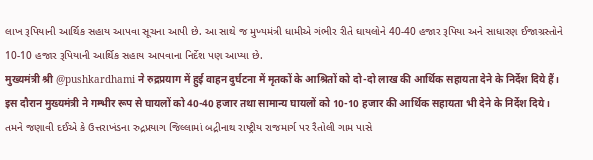લાખ રૂપિયાની આર્થિક સહાય આપવા સૂચના આપી છે. આ સાથે જ મુખ્યમંત્રી ધામીએ ગંભીર રીતે ઘાયલોને 40-40 હજાર રૂપિયા અને સાધારણ ઈજાગ્રસ્તોને 10-10 હજાર રૂપિયાની આર્થિક સહાય આપવાના નિર્દેશ પણ આપ્યા છે.
मुख्यमंत्री श्री @pushkardhami ने रुद्रप्रयाग में हुई वाहन दुर्घटना में मृतकों के आश्रितों को दो-दो लाख की आर्थिक सहायता देने के निर्देश दिये हैं। इस दौरान मुख्यमंत्री ने गम्भीर रूप से घायलों को 40-40 हजार तथा सामान्य घायलों को 10-10 हजार की आर्थिक सहायता भी देने के निर्देश दिये।
તમને જણાવી દઈએ કે ઉત્તરાખંડના રુદ્રપ્રયાગ જિલ્લામાં બદ્રીનાથ રાષ્ટ્રીય રાજમાર્ગ પર રૈતોલી ગામ પાસે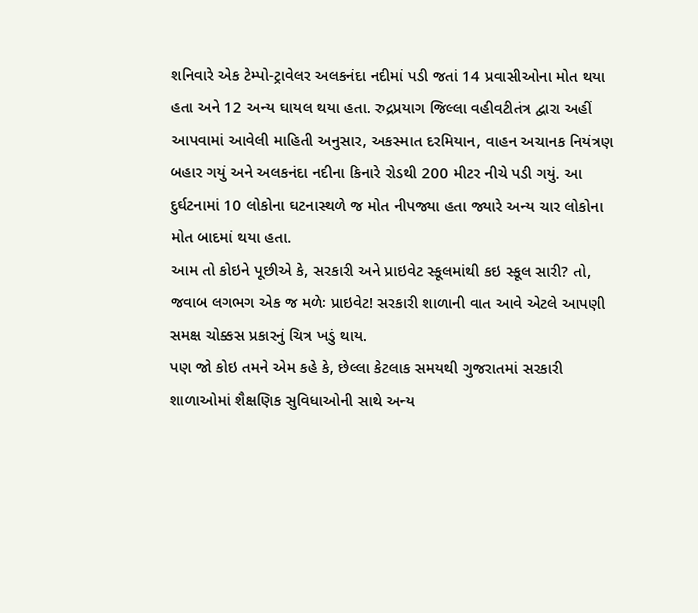શનિવારે એક ટેમ્પો-ટ્રાવેલર અલકનંદા નદીમાં પડી જતાં 14 પ્રવાસીઓના મોત થયા હતા અને 12 અન્ય ઘાયલ થયા હતા. રુદ્રપ્રયાગ જિલ્લા વહીવટીતંત્ર દ્વારા અહીં આપવામાં આવેલી માહિતી અનુસાર, અકસ્માત દરમિયાન, વાહન અચાનક નિયંત્રણ બહાર ગયું અને અલકનંદા નદીના કિનારે રોડથી 200 મીટર નીચે પડી ગયું. આ દુર્ઘટનામાં 10 લોકોના ઘટનાસ્થળે જ મોત નીપજ્યા હતા જ્યારે અન્ય ચાર લોકોના મોત બાદમાં થયા હતા.
આમ તો કોઇને પૂછીએ કે, સરકારી અને પ્રાઇવેટ સ્કૂલમાંથી કઇ સ્કૂલ સારી? તો, જવાબ લગભગ એક જ મળેઃ પ્રાઇવેટ! સરકારી શાળાની વાત આવે એટલે આપણી સમક્ષ ચોક્કસ પ્રકારનું ચિત્ર ખડું થાય.
પણ જો કોઇ તમને એમ કહે કે, છેલ્લા કેટલાક સમયથી ગુજરાતમાં સરકારી શાળાઓમાં શૈક્ષણિક સુવિધાઓની સાથે અન્ય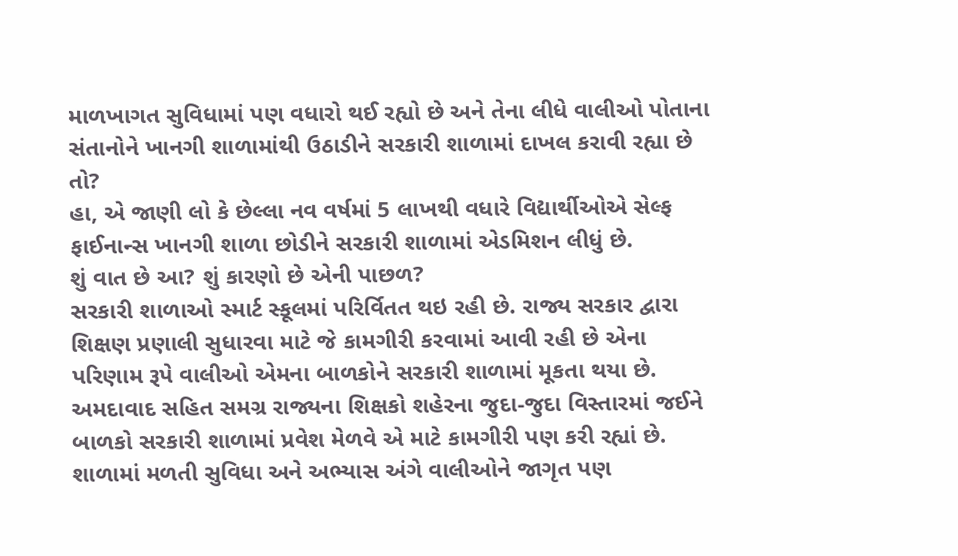માળખાગત સુવિધામાં પણ વધારો થઈ રહ્યો છે અને તેના લીધે વાલીઓ પોતાના સંતાનોને ખાનગી શાળામાંથી ઉઠાડીને સરકારી શાળામાં દાખલ કરાવી રહ્યા છે તો?
હા, એ જાણી લો કે છેલ્લા નવ વર્ષમાં 5 લાખથી વધારે વિદ્યાર્થીઓએ સેલ્ફ ફાઈનાન્સ ખાનગી શાળા છોડીને સરકારી શાળામાં એડમિશન લીધું છે.
શું વાત છે આ? શું કારણો છે એની પાછળ?
સરકારી શાળાઓ સ્માર્ટ સ્કૂલમાં પરિર્વિતત થઇ રહી છે. રાજ્ય સરકાર દ્વારા શિક્ષણ પ્રણાલી સુધારવા માટે જે કામગીરી કરવામાં આવી રહી છે એના પરિણામ રૂપે વાલીઓ એમના બાળકોને સરકારી શાળામાં મૂકતા થયા છે. અમદાવાદ સહિત સમગ્ર રાજ્યના શિક્ષકો શહેરના જુદા-જુદા વિસ્તારમાં જઈને બાળકો સરકારી શાળામાં પ્રવેશ મેળવે એ માટે કામગીરી પણ કરી રહ્યાં છે. શાળામાં મળતી સુવિધા અને અભ્યાસ અંગે વાલીઓને જાગૃત પણ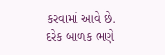કરવામાં આવે છે. દરેક બાળક ભણે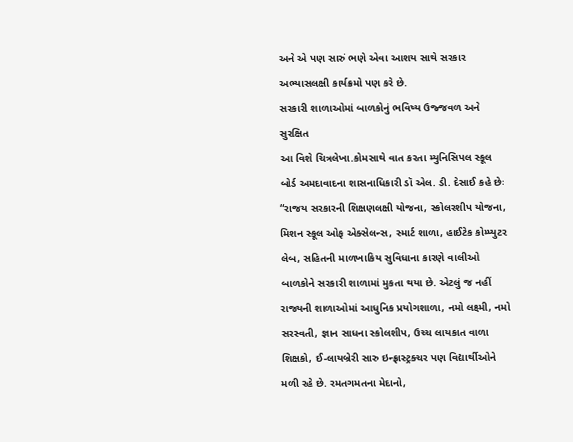અને એ પણ સારું ભણે એવા આશય સાથે સરકાર અભ્યાસલક્ષી કાર્યક્રમો પણ કરે છે.
સરકારી શાળાઓમાં બાળકોનું ભવિષ્ય ઉજ્જવળ અને સુરક્ષિત
આ વિશે ચિત્રલેખા.કોમસાથે વાત કરતા મ્યુનિસિપલ સ્કૂલ બોર્ડ અમદાવાદના શાસનાધિકારી ડૉ એલ. ડી. દેસાઈ કહે છેઃ “રાજય સરકારની શિક્ષણલક્ષી યોજના, સ્કોલરશીપ યોજના, મિશન સ્કૂલ ઓફ એક્સેલન્સ, સ્માર્ટ શાળા, હાઈટેક કોમ્પ્યુટર લેબ, સહિતની માળખાકિય સુવિધાના કારણે વાલીઓ બાળકોને સરકારી શાળામાં મુકતા થયા છે. એટલું જ નહીં રાજ્યની શાળાઓમાં આધુનિક પ્રયોગશાળા, નમો લક્ષ્મી, નમો સરસ્વતી, જ્ઞાન સાધના સ્કોલશીપ, ઉચ્ચ લાયકાત વાળા શિક્ષકો, ઈ-લાયબ્રેરી સારુ ઇન્ફ્રાસ્ટ્રક્ચર પણ વિદ્યાર્થીઓને મળી રહે છે. રમતગમતના મેદાનો,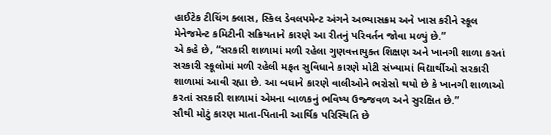હાઈટેક ટીચિંગ ક્લાસ, સ્કિલ ડેવલપમેન્ટ અંગને અભ્યાસક્રમ અને ખાસ કરીને સ્કૂલ મેનેજમેન્ટ કમિટીની સક્રિયતાને કારણે આ રીતનું પરિવર્તન જોવા મળ્યું છે.”
એ કહે છે, “સરકારી શાળામાં મળી રહેલા ગુણવત્તાયુક્ત શિક્ષણ અને ખાનગી શાળા કરતાં સરકારી સ્કૂલોમાં મળી રહેલી મફત સુવિધાને કારણે મોટી સંખ્યામાં વિદ્યાર્થીઓ સરકારી શાળામાં આવી રહ્યા છે. આ બધાને કારણે વાલીઓને ભરોસો થયો છે કે ખાનગી શાળાઓ કરતાં સરકારી શાળામાં એમના બાળકનું ભવિષ્ય ઉજ્જવળ અને સુરક્ષિત છે.”
સૌથી મોટું કારણ માતા-પિતાની આર્થિક પરિસ્થિતિ છે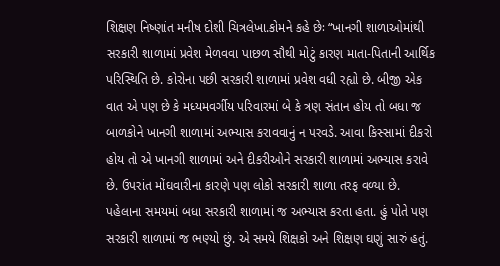શિક્ષણ નિષ્ણાંત મનીષ દોશી ચિત્રલેખા.કોમને કહે છેઃ “ખાનગી શાળાઓમાંથી સરકારી શાળામાં પ્રવેશ મેળવવા પાછળ સૌથી મોટું કારણ માતા-પિતાની આર્થિક પરિસ્થિતિ છે. કોરોના પછી સરકારી શાળામાં પ્રવેશ વધી રહ્યો છે. બીજી એક વાત એ પણ છે કે મધ્યમવર્ગીય પરિવારમાં બે કે ત્રણ સંતાન હોય તો બધા જ બાળકોને ખાનગી શાળામાં અભ્યાસ કરાવવાનું ન પરવડે. આવા કિસ્સામાં દીકરો હોય તો એ ખાનગી શાળામાં અને દીકરીઓને સરકારી શાળામાં અભ્યાસ કરાવે છે. ઉપરાંત મોંઘવારીના કારણે પણ લોકો સરકારી શાળા તરફ વળ્યા છે. પહેલાના સમયમાં બધા સરકારી શાળામાં જ અભ્યાસ કરતા હતા. હું પોતે પણ સરકારી શાળામાં જ ભણ્યો છું. એ સમયે શિક્ષકો અને શિક્ષણ ઘણું સારું હતું.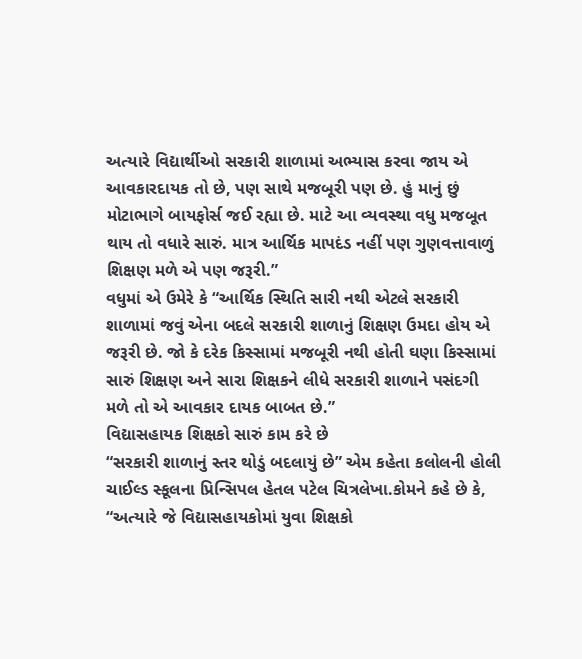અત્યારે વિદ્યાર્થીઓ સરકારી શાળામાં અભ્યાસ કરવા જાય એ આવકારદાયક તો છે, પણ સાથે મજબૂરી પણ છે. હું માનું છું મોટાભાગે બાયફોર્સ જઈ રહ્યા છે. માટે આ વ્યવસ્થા વધુ મજબૂત થાય તો વધારે સારું. માત્ર આર્થિક માપદંડ નહીં પણ ગુણવત્તાવાળું શિક્ષણ મળે એ પણ જરૂરી.”
વધુમાં એ ઉમેરે કે “આર્થિક સ્થિતિ સારી નથી એટલે સરકારી શાળામાં જવું એના બદલે સરકારી શાળાનું શિક્ષણ ઉમદા હોય એ જરૂરી છે. જો કે દરેક કિસ્સામાં મજબૂરી નથી હોતી ઘણા કિસ્સામાં સારું શિક્ષણ અને સારા શિક્ષકને લીધે સરકારી શાળાને પસંદગી મળે તો એ આવકાર દાયક બાબત છે.”
વિદ્યાસહાયક શિક્ષકો સારું કામ કરે છે
“સરકારી શાળાનું સ્તર થોડું બદલાયું છે” એમ કહેતા કલોલની હોલી ચાઈલ્ડ સ્કૂલના પ્રિન્સિપલ હેતલ પટેલ ચિત્રલેખા.કોમને કહે છે કે, “અત્યારે જે વિદ્યાસહાયકોમાં યુવા શિક્ષકો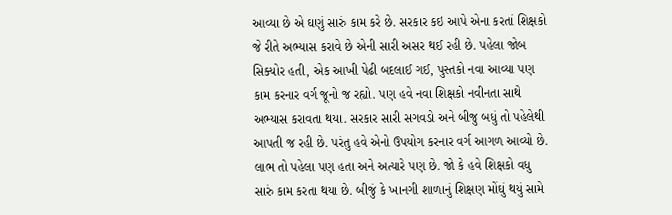આવ્યા છે એ ઘણું સારું કામ કરે છે. સરકાર કઇ આપે એના કરતાં શિક્ષકો જે રીતે અભ્યાસ કરાવે છે એની સારી અસર થઈ રહી છે. પહેલા જોબ સિક્યોર હતી, એક આખી પેઢી બદલાઈ ગઈ, પુસ્તકો નવા આવ્યા પણ કામ કરનાર વર્ગ જૂનો જ રહ્યો. પણ હવે નવા શિક્ષકો નવીનતા સાથે અભ્યાસ કરાવતા થયા. સરકાર સારી સગવડો અને બીજુ બધું તો પહેલેથી આપતી જ રહી છે. પરંતુ હવે એનો ઉપયોગ કરનાર વર્ગ આગળ આવ્યો છે. લાભ તો પહેલા પણ હતા અને અત્યારે પણ છે. જો કે હવે શિક્ષકો વધુ સારું કામ કરતા થયા છે. બીજું કે ખાનગી શાળાનું શિક્ષણ મોંઘું થયું સામે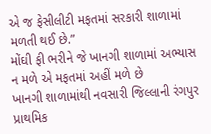એ જ ફેસીલીટી મફતમાં સરકારી શાળામાં મળતી થઈ છે.”
મોંઘી ફી ભરીને જે ખાનગી શાળામાં અભ્યાસ ન મળે એ મફતમાં અહીં મળે છે
ખાનગી શાળામાંથી નવસારી જિલ્લાની રંગપુર પ્રાથમિક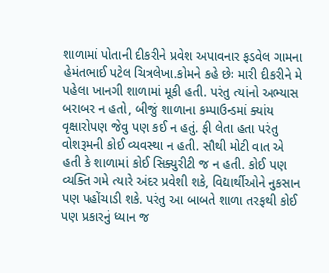શાળામાં પોતાની દીકરીને પ્રવેશ અપાવનાર ફડવેલ ગામના હેમંતભાઈ પટેલ ચિત્રલેખા.કોમને કહે છેઃ મારી દીકરીને મે પહેલા ખાનગી શાળામાં મૂકી હતી. પરંતુ ત્યાંનો અભ્યાસ બરાબર ન હતો, બીજું શાળાના કમ્પાઉન્ડમાં ક્યાંય વૃક્ષારોપણ જેવુ પણ કઈ ન હતું. ફી લેતા હતા પરંતુ વોશરૂમની કોઈ વ્યવસ્થા ન હતી. સૌથી મોટી વાત એ હતી કે શાળામાં કોઈ સિક્યુરીટી જ ન હતી. કોઈ પણ વ્યક્તિ ગમે ત્યારે અંદર પ્રવેશી શકે, વિદ્યાર્થીઓને નુકસાન પણ પહોંચાડી શકે. પરંતુ આ બાબતે શાળા તરફથી કોઈ પણ પ્રકારનું ધ્યાન જ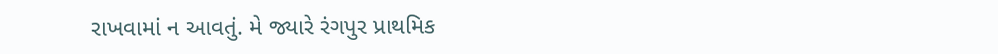રાખવામાં ન આવતું. મે જ્યારે રંગપુર પ્રાથમિક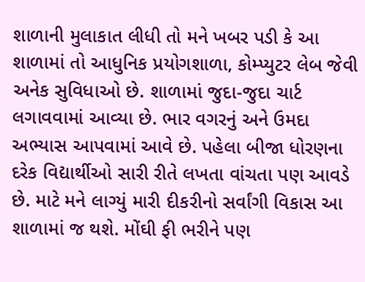શાળાની મુલાકાત લીધી તો મને ખબર પડી કે આ શાળામાં તો આધુનિક પ્રયોગશાળા, કોમ્પ્યુટર લેબ જેવી અનેક સુવિધાઓ છે. શાળામાં જુદા-જુદા ચાર્ટ લગાવવામાં આવ્યા છે. ભાર વગરનું અને ઉમદા અભ્યાસ આપવામાં આવે છે. પહેલા બીજા ધોરણના દરેક વિદ્યાર્થીઓ સારી રીતે લખતા વાંચતા પણ આવડે છે. માટે મને લાગ્યું મારી દીકરીનો સર્વાંગી વિકાસ આ શાળામાં જ થશે. મોંઘી ફી ભરીને પણ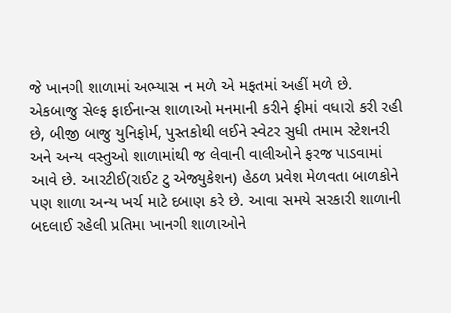જે ખાનગી શાળામાં અભ્યાસ ન મળે એ મફતમાં અહીં મળે છે.
એકબાજુ સેલ્ફ ફાઈનાન્સ શાળાઓ મનમાની કરીને ફીમાં વધારો કરી રહી છે, બીજી બાજુ યુનિફોર્મ, પુસ્તકોથી લઈને સ્વેટર સુધી તમામ સ્ટેશનરી અને અન્ય વસ્તુઓ શાળામાંથી જ લેવાની વાલીઓને ફરજ પાડવામાં આવે છે. આરટીઈ(રાઈટ ટુ એજ્યુકેશન) હેઠળ પ્રવેશ મેળવતા બાળકોને પણ શાળા અન્ય ખર્ચ માટે દબાણ કરે છે. આવા સમયે સરકારી શાળાની બદલાઈ રહેલી પ્રતિમા ખાનગી શાળાઓને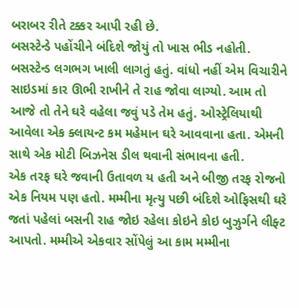બરાબર રીતે ટક્કર આપી રહી છે.
બસસ્ટેન્ડે પહોંચીને બંદિશે જોયું તો ખાસ ભીડ નહોતી. બસસ્ટેન્ડ લગભગ ખાલી લાગતું હતું. વાંધો નહીં એમ વિચારીને સાઇડમાં કાર ઊભી રાખીને તે રાહ જોવા લાગ્યો. આમ તો આજે તો તેને ઘરે વહેલા જવું પડે તેમ હતું. ઓસ્ટ્રેલિયાથી આવેલા એક ક્લાયન્ટ કમ મહેમાન ઘરે આવવાના હતા. એમની સાથે એક મોટી બિઝનેસ ડીલ થવાની સંભાવના હતી.
એક તરફ ઘરે જવાની ઉતાવળ ય હતી અને બીજી તરફ રોજનો એક નિયમ પણ હતો. મમ્મીના મૃત્યુ પછી બંદિશે ઓફિસથી ઘરે જતાં પહેલાં બસની રાહ જોઇ રહેલા કોઇને કોઇ બુઝુર્ગને લીફ્ટ આપતો. મમ્મીએ એકવાર સોંપેલું આ કામ મમ્મીના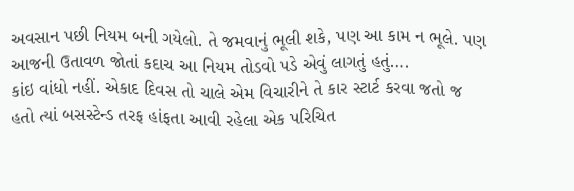અવસાન પછી નિયમ બની ગયેલો. તે જમવાનું ભૂલી શકે, પણ આ કામ ન ભૂલે. પણ આજની ઉતાવળ જોતાં કદાચ આ નિયમ તોડવો પડે એવું લાગતું હતું….
કાંઇ વાંધો નહીં. એકાદ દિવસ તો ચાલે એમ વિચારીને તે કાર સ્ટાર્ટ કરવા જતો જ હતો ત્યાં બસસ્ટેન્ડ તરફ હાંફતા આવી રહેલા એક પરિચિત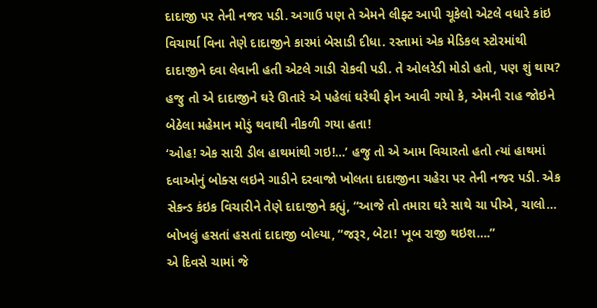દાદાજી પર તેની નજર પડી. અગાઉ પણ તે એમને લીફ્ટ આપી ચૂકેલો એટલે વધારે કાંઇ વિચાર્યા વિના તેણે દાદાજીને કારમાં બેસાડી દીધા. રસ્તામાં એક મેડિકલ સ્ટોરમાંથી દાદાજીને દવા લેવાની હતી એટલે ગાડી રોકવી પડી. તે ઓલરેડી મોડો હતો, પણ શું થાય?
હજુ તો એ દાદાજીને ઘરે ઊતારે એ પહેલાં ઘરેથી ફોન આવી ગયો કે, એમની રાહ જોઇને બેઠેલા મહેમાન મોડું થવાથી નીકળી ગયા હતા!
‘ઓહ! એક સારી ડીલ હાથમાંથી ગઇ!…’ હજુ તો એ આમ વિચારતો હતો ત્યાં હાથમાં દવાઓનું બોક્સ લઇને ગાડીને દરવાજો ખોલતા દાદાજીના ચહેરા પર તેની નજર પડી. એક સેકન્ડ કંઇક વિચારીને તેણે દાદાજીને કહ્યું, “આજે તો તમારા ઘરે સાથે ચા પીએ, ચાલો…
બોખલું હસતાં હસતાં દાદાજી બોલ્યા, “જરૂર, બેટા! ખૂબ રાજી થઇશ….”
એ દિવસે ચામાં જે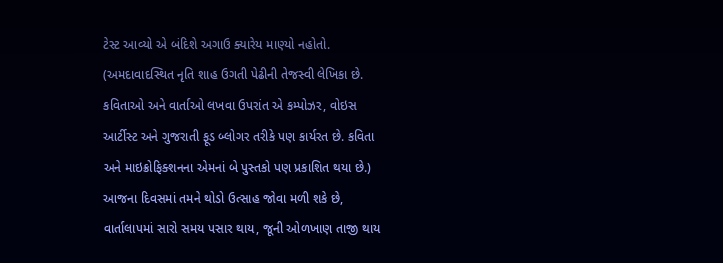ટેસ્ટ આવ્યો એ બંદિશે અગાઉ ક્યારેય માણ્યો નહોતો.
(અમદાવાદસ્થિત નૃતિ શાહ ઉગતી પેઢીની તેજસ્વી લેખિકા છે. કવિતાઓ અને વાર્તાઓ લખવા ઉપરાંત એ કમ્પોઝર, વોઇસ આર્ટીસ્ટ અને ગુજરાતી ફૂડ બ્લોગર તરીકે પણ કાર્યરત છે. કવિતા અને માઇક્રોફિક્શનના એમનાં બે પુસ્તકો પણ પ્રકાશિત થયા છે.)
આજના દિવસમાં તમને થોડો ઉત્સાહ જોવા મળી શકે છે, વાર્તાલાપમાં સારો સમય પસાર થાય, જૂની ઓળખાણ તાજી થાય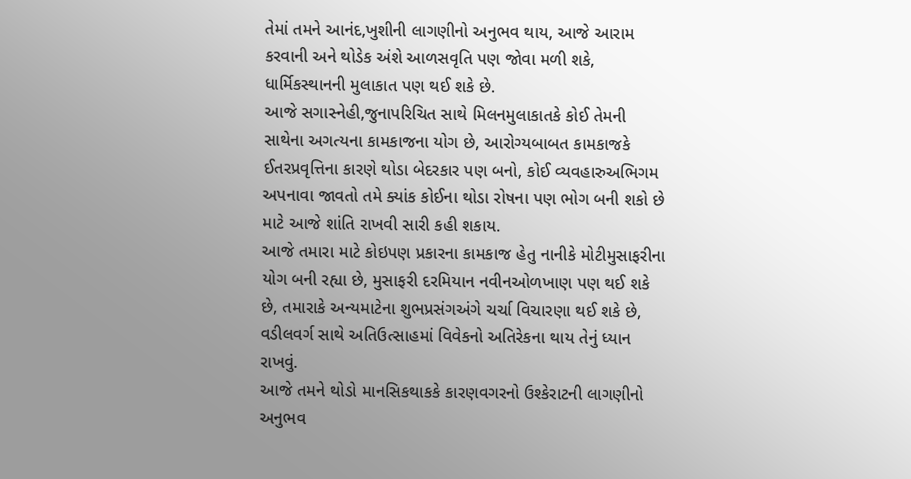તેમાં તમને આનંદ,ખુશીની લાગણીનો અનુભવ થાય, આજે આરામ કરવાની અને થોડેક અંશે આળસવૃતિ પણ જોવા મળી શકે, ધાર્મિકસ્થાનની મુલાકાત પણ થઈ શકે છે.
આજે સગાસ્નેહી,જુનાપરિચિત સાથે મિલનમુલાકાતકે કોઈ તેમની સાથેના અગત્યના કામકાજના યોગ છે, આરોગ્યબાબત કામકાજકે ઈતરપ્રવૃત્તિના કારણે થોડા બેદરકાર પણ બનો, કોઈ વ્યવહારુઅભિગમ અપનાવા જાવતો તમે ક્યાંક કોઈના થોડા રોષના પણ ભોગ બની શકો છે માટે આજે શાંતિ રાખવી સારી કહી શકાય.
આજે તમારા માટે કોઇપણ પ્રકારના કામકાજ હેતુ નાનીકે મોટીમુસાફરીના યોગ બની રહ્યા છે, મુસાફરી દરમિયાન નવીનઓળખાણ પણ થઈ શકે છે, તમારાકે અન્યમાટેના શુભપ્રસંગઅંગે ચર્ચા વિચારણા થઈ શકે છે, વડીલવર્ગ સાથે અતિઉત્સાહમાં વિવેકનો અતિરેકના થાય તેનું ધ્યાન રાખવું.
આજે તમને થોડો માનસિકથાકકે કારણવગરનો ઉશ્કેરાટની લાગણીનો અનુભવ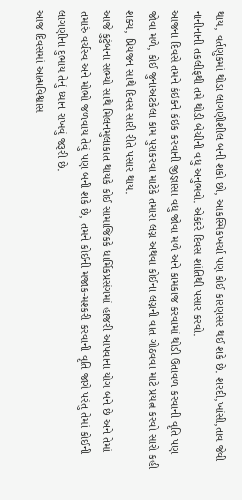થાય, વર્તણુકમાં થોડા લાગણીશીલ બની શકો છો, આકસ્મિકખર્ચા પણ કોઈ કારણસર થઈ શકે છે. શરદી,ખાંસી,તાવ જેવી નાનીનાની તકલીફથી તમે થોડી બેચીની વધુ અનુભવો. એકંદરે દિવસ શાંતિથી પસાર કરવો.
આજના દિવસે તમને કંઇકને કંઇક કરવાની જીજ્ઞાસા વધુ જોવા મળે અને કામકાજ કરવામાં થોડી ઉતાવળ કરવાની વૃતિ પણ જોવા મળે, કોઈ જુનાઅટકેલા કામ પુરાકરવા માટેકે તમારા લગ્ન અથવા કોઈના લગ્નની વાત ગોઠવવા માટે પ્રયત્ન કરવો સારો કહી શક્ય, પ્રિયજન સાથે દિવસ સારી રીતે પસાર થાય.
આજે કુટુંબના સભ્યો સાથે મિલનમુલાકાત થાયકે કોઈ સામાજિકકે ધાર્મિકપ્રસંગમાં હાજરી આપવાના યોગ બને છે અને તેમાં તમારું વર્ચસ્વ અને મોભો જળવાય તેવું પણ બની શકે છે, તમને કોઈની મજાક-મશ્કરી કરવાની વૃતિ જાગે પરંતુ તેમાં કોઈની લાગણીના દુભાય તેનું ધ્યાન રાખવું જરૂરી છે.
આજ દિવસમાં આત્મવિશ્વાસ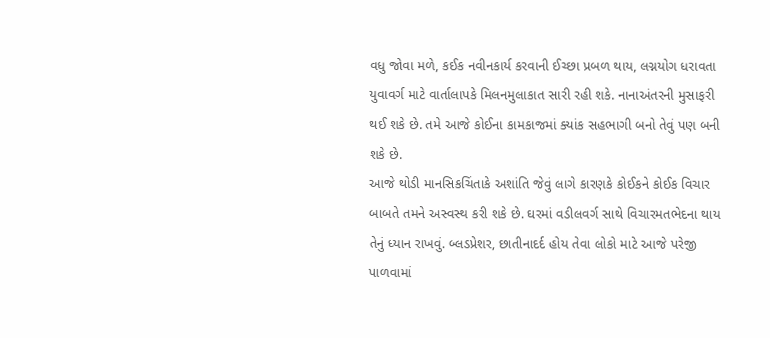વધુ જોવા મળે, કઈક નવીનકાર્ય કરવાની ઈચ્છા પ્રબળ થાય, લગ્નયોગ ધરાવતા યુવાવર્ગ માટે વાર્તાલાપકે મિલનમુલાકાત સારી રહી શકે. નાનાઅંતરની મુસાફરી થઈ શકે છે. તમે આજે કોઈના કામકાજમાં ક્યાંક સહભાગી બનો તેવું પણ બની શકે છે.
આજે થોડી માનસિકચિંતાકે અશાંતિ જેવું લાગે કારણકે કોઈકને કોઈક વિચાર બાબતે તમને અસ્વસ્થ કરી શકે છે. ઘરમાં વડીલવર્ગ સાથે વિચારમતભેદના થાય તેનું ધ્યાન રાખવું. બ્લડપ્રેશર, છાતીનાદર્દ હોય તેવા લોકો માટે આજે પરેજી પાળવામાં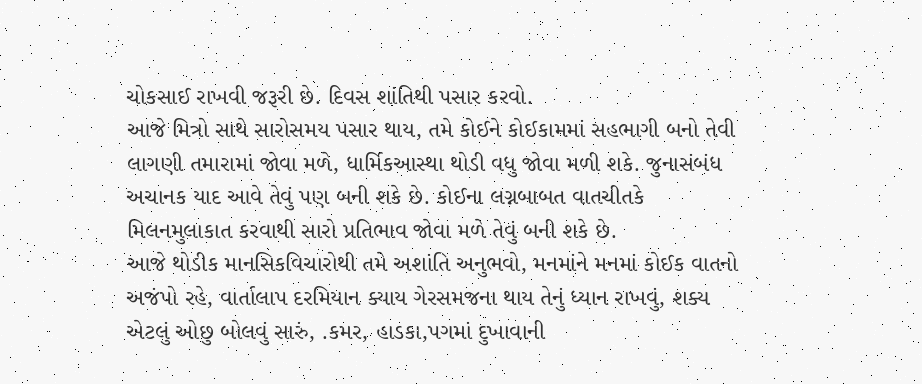ચોકસાઈ રાખવી જરૂરી છે. દિવસ શાંતિથી પસાર કરવો.
આજે મિત્રો સાથે સારોસમય પસાર થાય, તમે કોઈને કોઈકામમાં સહભાગી બનો તેવી લાગણી તમારામાં જોવા મળે, ધાર્મિકઆસ્થા થોડી વધુ જોવા મળી શકે. જુનાસંબંધ અચાનક યાદ આવે તેવું પણ બની શકે છે. કોઈના લગ્નબાબત વાતચીતકે મિલનમુલાકાત કરવાથી સારો પ્રતિભાવ જોવા મળે તેવું બની શકે છે.
આજે થોડીક માનસિકવિચારોથી તમે અશાંતિ અનુભવો, મનમાંને મનમાં કોઈક વાતનો અજંપો રહે, વાર્તાલાપ દરમિયાન ક્યાય ગેરસમજના થાય તેનું ધ્યાન રાખવું, શક્ય એટલું ઓછુ બોલવું સારું, .કમર, હાડકા,પગમાં દુખાવાની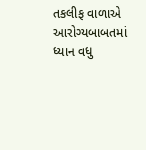તકલીફ વાળાએ આરોગ્યબાબતમાં ધ્યાન વધુ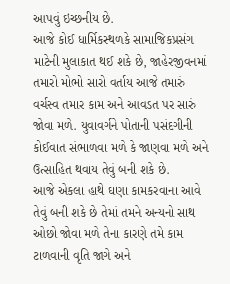આપવું ઇચ્છનીય છે.
આજે કોઈ ધાર્મિકસ્થળકે સામાજિકપ્રસંગ માટેની મુલાકાત થઈ શકે છે, જાહેરજીવનમાં તમારો મોભો સારો વર્તાય આજે તમારું વર્ચસ્વ તમાર કામ અને આવડત પર સારું જોવા મળે. યુવાવર્ગને પોતાની પસંદગીની કોઈવાત સંભાળવા મળે કે જાણવા મળે અને ઉત્સાહિત થવાય તેવું બની શકે છે.
આજે એકલા હાથે ઘણા કામકરવાના આવે તેવું બની શકે છે તેમાં તમને અન્યનો સાથ ઓછો જોવા મળે તેના કારણે તમે કામ ટાળવાની વૃતિ જાગે અને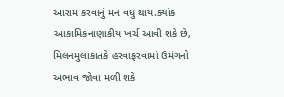આરામ કરવાનું મન વધુ થાય.ક્યાંક આકામિકનાણાકીય ખર્ચ આવી શકે છે, મિલનમુલાકાતકે હરવાફરવામાં ઉમંગનો અભાવ જોવા મળી શકે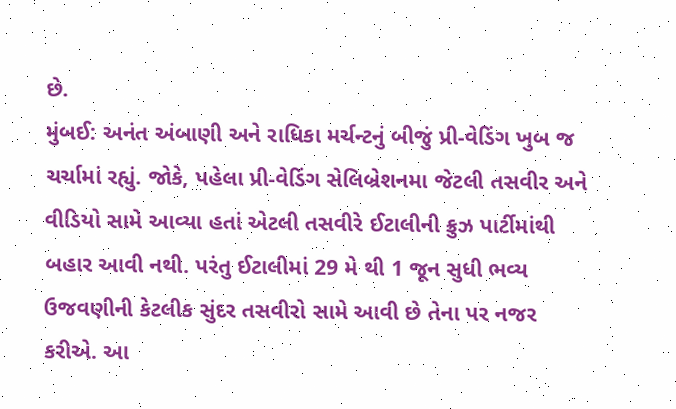છે.
મુંબઈ: અનંત અંબાણી અને રાધિકા મર્ચન્ટનું બીજું પ્રી-વેડિંગ ખુબ જ ચર્ચામાં રહ્યું. જોકે, પહેલા પ્રી-વેડિંગ સેલિબ્રેશનમા જેટલી તસવીર અને વીડિયો સામે આવ્યા હતાં એટલી તસવીરે ઈટાલીની ક્રુઝ પાર્ટીમાંથી બહાર આવી નથી. પરંતુ ઈટાલીમાં 29 મે થી 1 જૂન સુધી ભવ્ય ઉજવણીની કેટલીક સુંદર તસવીરો સામે આવી છે તેના પર નજર કરીએ. આ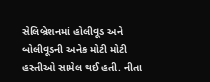સેલિબ્રેશનમાં હોલીવૂડ અને બોલીવૂડની અનેક મોટી મોટી હસ્તીઓ સામેલ થઈ હતી. નીતા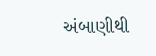અંબાણીથી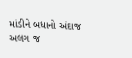માંડીને બધાનો અંદાજ અલગ જ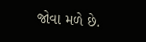જોવા મળે છે.